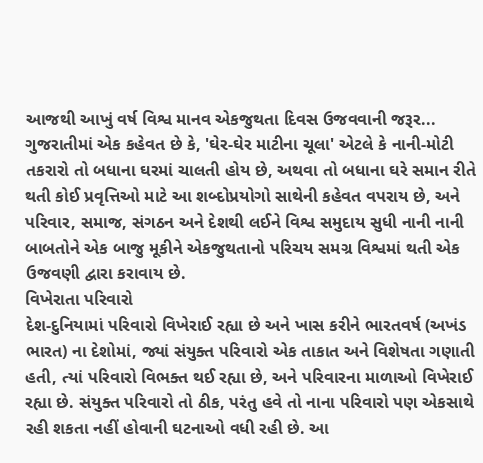આજથી આખું વર્ષ વિશ્વ માનવ એકજુથતા દિવસ ઉજવવાની જરૂર...
ગુજરાતીમાં એક કહેવત છે કે, 'ઘેર-ઘેર માટીના ચૂલા' એટલે કે નાની-મોટી તકરારો તો બધાના ઘરમાં ચાલતી હોય છે, અથવા તો બધાના ઘરે સમાન રીતે થતી કોઈ પ્રવૃત્તિઓ માટે આ શબ્દોપ્રયોગો સાથેની કહેવત વપરાય છે, અને પરિવાર, સમાજ, સંગઠન અને દેશથી લઈને વિશ્વ સમુદાય સુધી નાની નાની બાબતોને એક બાજુ મૂકીને એકજુથતાનો પરિચય સમગ્ર વિશ્વમાં થતી એક ઉજવણી દ્વારા કરાવાય છે.
વિખેરાતા પરિવારો
દેશ-દુનિયામાં પરિવારો વિખેરાઈ રહ્યા છે અને ખાસ કરીને ભારતવર્ષ (અખંડ ભારત) ના દેશોમાં, જ્યાં સંયુક્ત પરિવારો એક તાકાત અને વિશેષતા ગણાતી હતી, ત્યાં પરિવારો વિભક્ત થઈ રહ્યા છે, અને પરિવારના માળાઓ વિખેરાઈ રહ્યા છે. સંયુક્ત પરિવારો તો ઠીક, પરંતુ હવે તો નાના પરિવારો પણ એકસાથે રહી શકતા નહીં હોવાની ઘટનાઓ વધી રહી છે. આ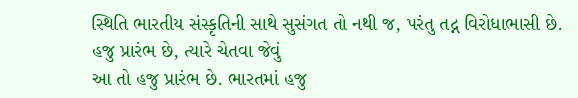સ્થિતિ ભારતીય સંસ્કૃતિની સાથે સુસંગત તો નથી જ, પરંતુ તદ્ન વિરોધાભાસી છે.
હજુ પ્રારંભ છે, ત્યારે ચેતવા જેવું
આ તો હજુ પ્રારંભ છે. ભારતમાં હજુ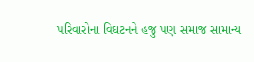પરિવારોના વિઘટનને હજુ પણ સમાજ સામાન્ય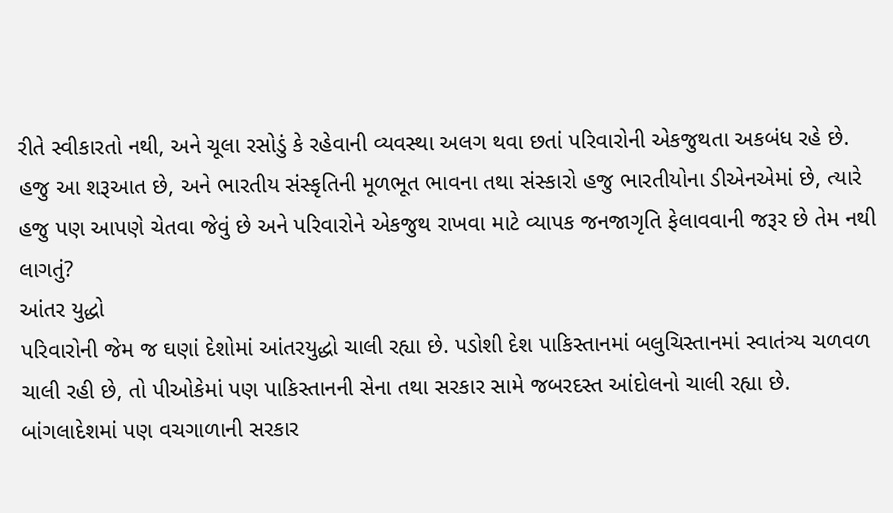રીતે સ્વીકારતો નથી, અને ચૂલા રસોડું કે રહેવાની વ્યવસ્થા અલગ થવા છતાં પરિવારોની એકજુથતા અકબંધ રહે છે. હજુ આ શરૂઆત છે, અને ભારતીય સંસ્કૃતિની મૂળભૂત ભાવના તથા સંસ્કારો હજુ ભારતીયોના ડીએનએમાં છે, ત્યારે હજુ પણ આપણે ચેતવા જેવું છે અને પરિવારોને એકજુથ રાખવા માટે વ્યાપક જનજાગૃતિ ફેલાવવાની જરૂર છે તેમ નથી લાગતું?
આંતર યુદ્ધો
પરિવારોની જેમ જ ઘણાં દેશોમાં આંતરયુદ્ધો ચાલી રહ્યા છે. પડોશી દેશ પાકિસ્તાનમાં બલુચિસ્તાનમાં સ્વાતંત્ર્ય ચળવળ ચાલી રહી છે, તો પીઓકેમાં પણ પાકિસ્તાનની સેના તથા સરકાર સામે જબરદસ્ત આંદોલનો ચાલી રહ્યા છે. બાંગલાદેશમાં પણ વચગાળાની સરકાર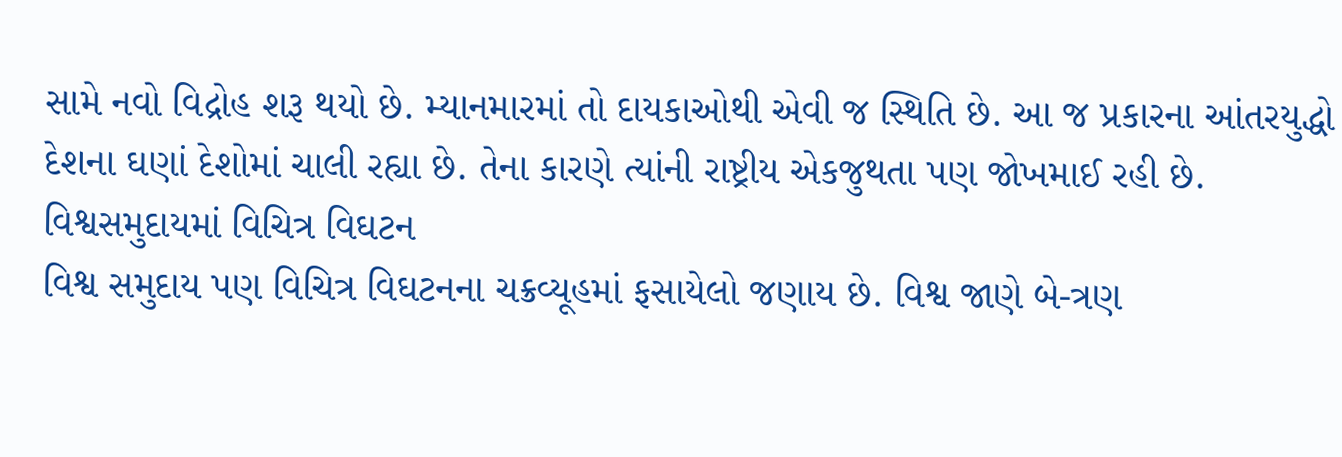સામે નવો વિદ્રોહ શરૂ થયો છે. મ્યાનમારમાં તો દાયકાઓથી એવી જ સ્થિતિ છે. આ જ પ્રકારના આંતરયુદ્ધો દેશના ઘણાં દેશોમાં ચાલી રહ્યા છે. તેના કારણે ત્યાંની રાષ્ટ્રીય એકજુથતા પણ જોખમાઈ રહી છે.
વિશ્વસમુદાયમાં વિચિત્ર વિઘટન
વિશ્વ સમુદાય પણ વિચિત્ર વિઘટનના ચક્રવ્યૂહમાં ફસાયેલો જણાય છે. વિશ્વ જાણે બે-ત્રણ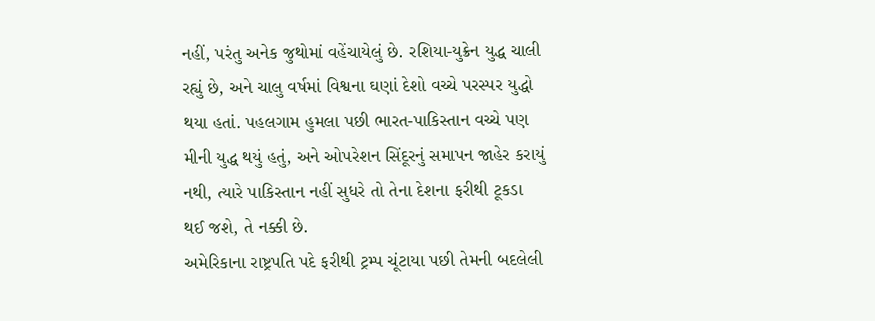નહીં, પરંતુ અનેક જુથોમાં વહેંચાયેલું છે. રશિયા-યુક્રેન યુદ્ધ ચાલી રહ્યું છે, અને ચાલુ વર્ષમાં વિશ્વના ઘણાં દેશો વચ્ચે પરસ્પર યુદ્ધો થયા હતાં. પહલગામ હુમલા પછી ભારત-પાકિસ્તાન વચ્ચે પણ મીની યુદ્ધ થયું હતું, અને ઓપરેશન સિંદૂરનું સમાપન જાહેર કરાયું નથી, ત્યારે પાકિસ્તાન નહીં સુધરે તો તેના દેશના ફરીથી ટૂકડા થઈ જશે, તે નક્કી છે.
અમેરિકાના રાષ્ટ્રપતિ પદે ફરીથી ટ્રમ્પ ચૂંટાયા પછી તેમની બદલેલી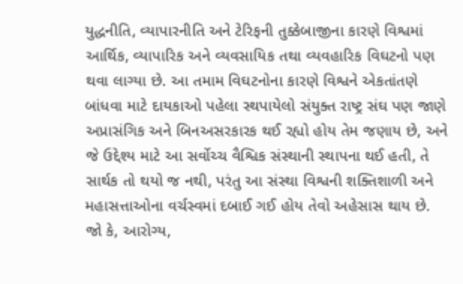યુદ્ધનીતિ, વ્યાપારનીતિ અને ટેરિફની તુક્કેબાજીના કારણે વિશ્વમાં આર્થિક, વ્યાપારિક અને વ્યવસાયિક તથા વ્યવહારિક વિઘટનો પણ થવા લાગ્યા છે. આ તમામ વિઘટનોના કારણે વિશ્વને એકતાંતણે બાંધવા માટે દાયકાઓ પહેલા સ્થપાયેલો સંયુક્ત રાષ્ટ્ર સંઘ પણ જાણે અપ્રાસંગિક અને બિનઅસરકારક થઈ રહ્યો હોય તેમ જણાય છે, અને જે ઉદ્દેશ્ય માટે આ સર્વોચ્ચ વૈશ્વિક સંસ્થાની સ્થાપના થઈ હતી, તે સાર્થક તો થયો જ નથી, પરંતુ આ સંસ્થા વિશ્વની શક્તિશાળી અને મહાસત્તાઓના વર્ચસ્વમાં દબાઈ ગઈ હોય તેવો અહેસાસ થાય છે.
જો કે, આરોગ્ય,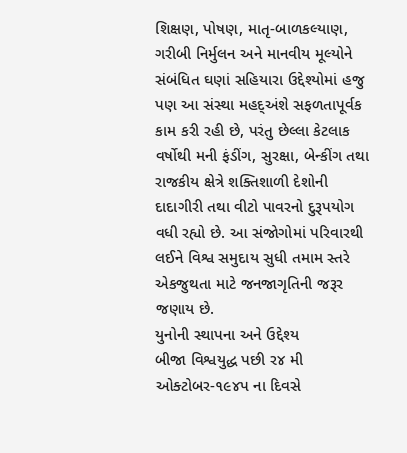શિક્ષણ, પોષણ, માતૃ-બાળકલ્યાણ, ગરીબી નિર્મુલન અને માનવીય મૂલ્યોને સંબંધિત ઘણાં સહિયારા ઉદ્દેશ્યોમાં હજુ પણ આ સંસ્થા મહદ્અંશે સફળતાપૂર્વક કામ કરી રહી છે, પરંતુ છેલ્લા કેટલાક વર્ષોથી મની ફંડીંગ, સુરક્ષા, બેન્કીંગ તથા રાજકીય ક્ષેત્રે શક્તિશાળી દેશોની દાદાગીરી તથા વીટો પાવરનો દુરૂપયોગ વધી રહ્યો છે. આ સંજોગોમાં પરિવારથી લઈને વિશ્વ સમુદાય સુધી તમામ સ્તરે એકજુથતા માટે જનજાગૃતિની જરૂર જણાય છે.
યુનોની સ્થાપના અને ઉદ્દેશ્ય
બીજા વિશ્વયુદ્ધ પછી ર૪ મી ઓક્ટોબર-૧૯૪પ ના દિવસે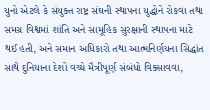યુનો એટલે કે સંયુક્ત રાષ્ટ્ર સંઘની સ્થાપના યુદ્ધોને રોકવા તથા સમગ્ર વિશ્વમાં શાંતિ અને સામૂહિક સુરક્ષાની સ્થાપના માટે થઈ હતી, અને સમાન અધિકારો તથા આત્મનિર્ણયના સિદ્ધાંત સાથે દુનિયાના દેશો વચ્ચે મૈત્રીપૂર્ણ સંબંધો વિક્સાવવા,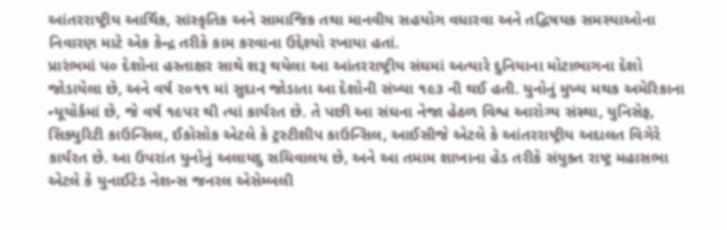આંતરરાષ્ટ્રીય આર્થિક, સાંસ્કૃતિક અને સામાજિક તથા માનવીય સહયોગ વધારવા અને તદ્વિષયક સમસ્યાઓના નિવારણ માટે એક કેન્દ્ર તરીકે કામ કરવાના ઉદ્દેશ્યો રખાયા હતાં.
પ્રારંભમાં પ૦ દેશોના હસ્તાક્ષર સાથે શરૂ થયેલા આ આંતરરાષ્ટ્રીય સંઘમાં અત્યારે દુનિયાના મોટાભાગના દેશો જોડાયેલા છે, અને વર્ષ ર૦૧૧ માં સુદાન જોડાતા આ દેશોની સંખ્યા ૧૯૩ ની થઈ હતી. યુનોનું મુખ્ય મથક અમેરિકાના ન્યૂયોર્કમાં છે, જે વર્ષ ૧૯પર થી ત્યાં કાર્યરત છે. તે પછી આ સંઘના નેજા હેઠળ વિશ્વ આરોગ્ય સંસ્થા, યુનિસેફ, સિક્યુરિટી કાઉન્સિલ, ઈકોસોક એટલે કે ટ્રસ્ટીશીપ કાઉન્સિલ, આઈસીજે એટલે કે આંતરરાષ્ટ્રીય અદાલત વિગેરે કાર્યરત છે. આ ઉપરાંત યુનોનું અલાયદુ સચિવાલય છે, અને આ તમામ શાખાના હેડ તરીકે સંયુક્ત રાષ્ટ્ર મહાસભા એટલે કે યુનાઈટેડ નેશન્સ જનરલ એસેમ્બલી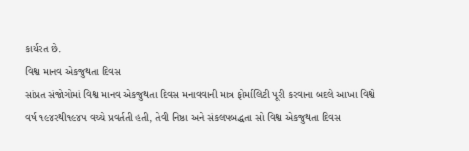કાર્યરત છે.
વિશ્વ માનવ એકજુથતા દિવસ
સાંપ્રત સંજોગોમાં વિશ્વ માનવ એકજુથતા દિવસ મનાવવાની માત્ર ફોર્માલિટી પૂરી કરવાના બદલે આખા વિશ્વે વર્ષ ૧૯૪રથી૧૯૪પ વચ્ચે પ્રવર્તતી હતી, તેવી નિષ્ઠા અને સંકલપબદ્ધતા સો વિશ્વ એકજુથતા દિવસ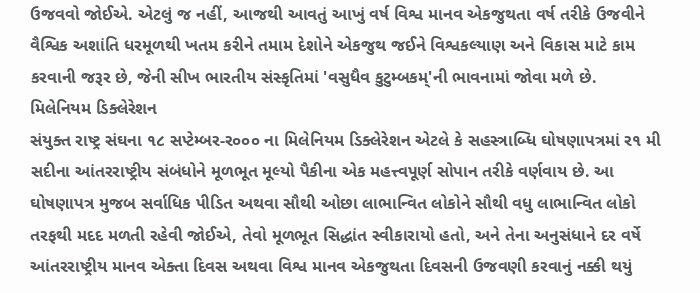ઉજવવો જોઈએ. એટલું જ નહીં, આજથી આવતું આખું વર્ષ વિશ્વ માનવ એકજુથતા વર્ષ તરીકે ઉજવીને વૈશ્વિક અશાંતિ ધરમૂળથી ખતમ કરીને તમામ દેશોને એકજુથ જઈને વિશ્વકલ્યાણ અને વિકાસ માટે કામ કરવાની જરૂર છે, જેની સીખ ભારતીય સંસ્કૃતિમાં 'વસુધૈવ કુટુમ્બકમ્'ની ભાવનામાં જોવા મળે છે.
મિલેનિયમ ડિક્લેરેશન
સંયુક્ત રાષ્ટ્ર સંઘના ૧૮ સપ્ટેમ્બર-ર૦૦૦ ના મિલેનિયમ ડિક્લેરેશન એટલે કે સહસ્ત્રાબ્ધિ ઘોષણાપત્રમાં ર૧ મી સદીના આંતરરાષ્ટ્રીય સંબંધોને મૂળભૂત મૂલ્યો પૈકીના એક મહત્ત્વપૂર્ણ સોપાન તરીકે વર્ણવાય છે. આ ઘોષણાપત્ર મુજબ સર્વાધિક પીડિત અથવા સૌથી ઓછા લાભાન્વિત લોકોને સૌથી વધુ લાભાન્વિત લોકો તરફથી મદદ મળતી રહેવી જોઈએ, તેવો મૂળભૂત સિદ્ધાંત સ્વીકારાયો હતો, અને તેના અનુસંધાને દર વર્ષે આંતરરાષ્ટ્રીય માનવ એક્તા દિવસ અથવા વિશ્વ માનવ એકજુથતા દિવસની ઉજવણી કરવાનું નક્કી થયું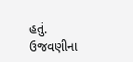હતું.
ઉજવણીના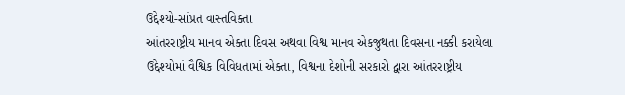ઉદ્દેશ્યો-સાંપ્રત વાસ્તવિક્તા
આંતરરાષ્ટ્રીય માનવ એક્તા દિવસ અથવા વિશ્વ માનવ એકજુથતા દિવસના નક્કી કરાયેલા ઉદ્દેશ્યોમાં વૈશ્વિક વિવિધતામાં એક્તા, વિશ્વના દેશોની સરકારો દ્વારા આંતરરાષ્ટ્રીય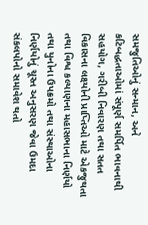સમજુતિઓનું સન્માન, અને કટિબદ્ધતાઓમાં સંપૂર્ણ સમર્પિત ભાવનાથી સહયોગ, ગરીબી નિવારણ તથા સતત વિકાસના લક્ષ્યોની પ્રાપ્તિઓ માટે એકજુથતા તથા વિશ્વ કલ્યાણના મહાસભાના નિર્ણયો તથા યુનોના ઉપક્રમો તથા સંસ્થાઓના નિર્ણયોનું ચૂસ્ત અનુસરણ જેવા ઉમદા સંકલપોનો સમાવેશ થતો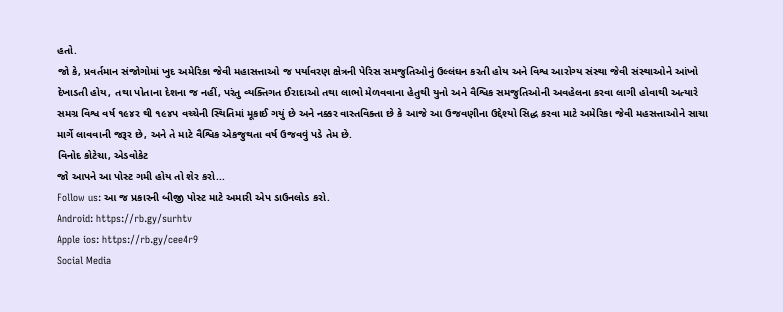હતો.
જો કે, પ્રવર્તમાન સંજોગોમાં ખુદ અમેરિકા જેવી મહાસત્તાઓ જ પર્યાવરણ ક્ષેત્રની પેરિસ સમજુતિઓનું ઉલ્લંઘન કરતી હોય અને વિશ્વ આરોગ્ય સંસ્થા જેવી સંસ્થાઓને આંખો દેખાડતી હોય, તથા પોતાના દેશના જ નહીં, પરંતુ વ્યક્તિગત ઈરાદાઓ તથા લાભો મેળવવાના હેતુથી યુનો અને વૈશ્વિક સમજુતિઓની અવહેલના કરવા લાગી હોવાથી અત્યારે સમગ્ર વિશ્વ વર્ષ ૧૯૪ર થી ૧૯૪પ વચ્ચેની સ્થિતિમાં મૂકાઈ ગયું છે અને નક્કર વાસ્તવિક્તા છે કે આજે આ ઉજવણીના ઉદ્દેશ્યો સિદ્ધ કરવા માટે અમેરિકા જેવી મહસત્તાઓને સાચા માર્ગે લાવવાની જરૂર છે, અને તે માટે વૈશ્વિક એકજુથતા વર્ષ ઉજવવું પડે તેમ છે.
વિનોદ કોટેચા, એડવોકેટ
જો આપને આ પોસ્ટ ગમી હોય તો શેર કરો...
Follow us: આ જ પ્રકારની બીજી પોસ્ટ માટે અમારી એપ ડાઉનલોડ કરો.
Android: https://rb.gy/surhtv
Apple ios: https://rb.gy/cee4r9
Social Media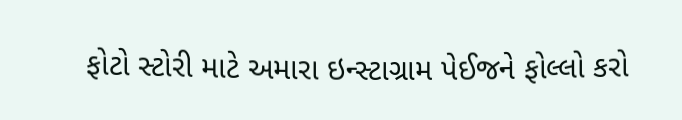ફોટો સ્ટોરી માટે અમારા ઇન્સ્ટાગ્રામ પેઈજને ફોલ્લો કરો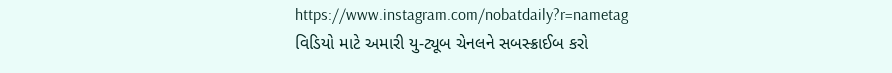https://www.instagram.com/nobatdaily?r=nametag
વિડિયો માટે અમારી યુ-ટ્યૂબ ચેનલને સબસ્ક્રાઈબ કરો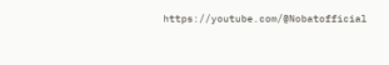https://youtube.com/@Nobatofficial